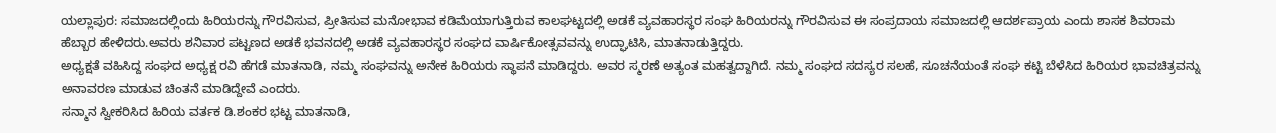ಯಲ್ಲಾಪುರ: ಸಮಾಜದಲ್ಲಿಂದು ಹಿರಿಯರನ್ನು ಗೌರವಿಸುವ, ಪ್ರೀತಿಸುವ ಮನೋಭಾವ ಕಡಿಮೆಯಾಗುತ್ತಿರುವ ಕಾಲಘಟ್ಟದಲ್ಲಿ ಅಡಕೆ ವ್ಯವಹಾರಸ್ಥರ ಸಂಘ ಹಿರಿಯರನ್ನು ಗೌರವಿಸುವ ಈ ಸಂಪ್ರದಾಯ ಸಮಾಜದಲ್ಲಿ ಆದರ್ಶಪ್ರಾಯ ಎಂದು ಶಾಸಕ ಶಿವರಾಮ ಹೆಬ್ಬಾರ ಹೇಳಿದರು.ಅವರು ಶನಿವಾರ ಪಟ್ಟಣದ ಅಡಕೆ ಭವನದಲ್ಲಿ ಅಡಕೆ ವ್ಯವಹಾರಸ್ಥರ ಸಂಘದ ವಾರ್ಷಿಕೋತ್ಸವವನ್ನು ಉದ್ಘಾಟಿಸಿ, ಮಾತನಾಡುತ್ತಿದ್ದರು.
ಅಧ್ಯಕ್ಷತೆ ವಹಿಸಿದ್ದ ಸಂಘದ ಅಧ್ಯಕ್ಷ ರವಿ ಹೆಗಡೆ ಮಾತನಾಡಿ, ನಮ್ಮ ಸಂಘವನ್ನು ಅನೇಕ ಹಿರಿಯರು ಸ್ಥಾಪನೆ ಮಾಡಿದ್ದರು. ಅವರ ಸ್ಮರಣೆ ಅತ್ಯಂತ ಮಹತ್ವದ್ದಾಗಿದೆ. ನಮ್ಮ ಸಂಘದ ಸದಸ್ಯರ ಸಲಹೆ, ಸೂಚನೆಯಂತೆ ಸಂಘ ಕಟ್ಟಿ ಬೆಳೆಸಿದ ಹಿರಿಯರ ಭಾವಚಿತ್ರವನ್ನು ಅನಾವರಣ ಮಾಡುವ ಚಿಂತನೆ ಮಾಡಿದ್ದೇವೆ ಎಂದರು.
ಸನ್ಮಾನ ಸ್ವೀಕರಿಸಿದ ಹಿರಿಯ ವರ್ತಕ ಡಿ.ಶಂಕರ ಭಟ್ಟ ಮಾತನಾಡಿ,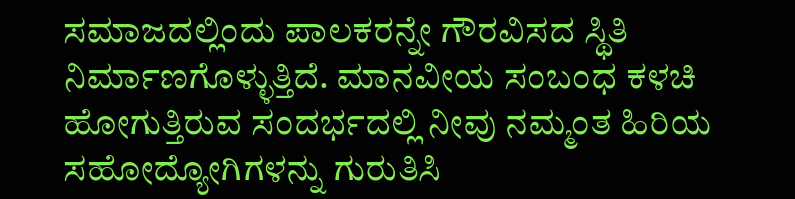ಸಮಾಜದಲ್ಲಿಂದು ಪಾಲಕರನ್ನೇ ಗೌರವಿಸದ ಸ್ಥಿತಿ ನಿರ್ಮಾಣಗೊಳ್ಳುತ್ತಿದೆ. ಮಾನವೀಯ ಸಂಬಂಧ ಕಳಚಿ ಹೋಗುತ್ತಿರುವ ಸಂದರ್ಭದಲ್ಲಿ ನೀವು ನಮ್ಮಂತ ಹಿರಿಯ ಸಹೋದ್ಯೋಗಿಗಳನ್ನು ಗುರುತಿಸಿ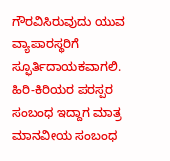ಗೌರವಿಸಿರುವುದು ಯುವ ವ್ಯಾಪಾರಸ್ಥರಿಗೆ ಸ್ಫೂರ್ತಿದಾಯಕವಾಗಲಿ. ಹಿರಿ-ಕಿರಿಯರ ಪರಸ್ಪರ ಸಂಬಂಧ ಇದ್ದಾಗ ಮಾತ್ರ ಮಾನವೀಯ ಸಂಬಂಧ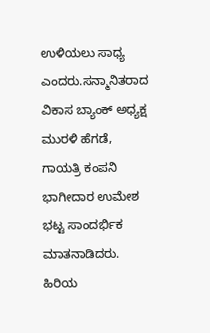ಉಳಿಯಲು ಸಾಧ್ಯ ಎಂದರು.ಸನ್ಮಾನಿತರಾದ ವಿಕಾಸ ಬ್ಯಾಂಕ್ ಅಧ್ಯಕ್ಷ ಮುರಳಿ ಹೆಗಡೆ, ಗಾಯತ್ರಿ ಕಂಪನಿ ಭಾಗೀದಾರ ಉಮೇಶ ಭಟ್ಟ ಸಾಂದರ್ಭಿಕ ಮಾತನಾಡಿದರು. ಹಿರಿಯ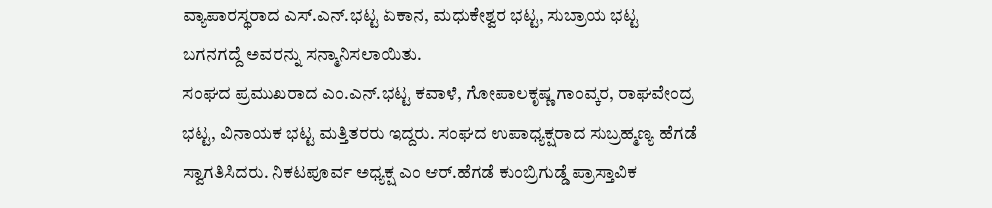ವ್ಯಾಪಾರಸ್ಥರಾದ ಎಸ್.ಎನ್.ಭಟ್ಟ ಏಕಾನ, ಮಧುಕೇಶ್ವರ ಭಟ್ಟ, ಸುಬ್ರಾಯ ಭಟ್ಟ ಬಗನಗದ್ದೆ ಅವರನ್ನು ಸನ್ಮಾನಿಸಲಾಯಿತು.
ಸಂಘದ ಪ್ರಮುಖರಾದ ಎಂ.ಎನ್.ಭಟ್ಟ ಕವಾಳೆ, ಗೋಪಾಲಕೃಷ್ಣ ಗಾಂವ್ಕರ, ರಾಘವೇಂದ್ರ ಭಟ್ಟ, ವಿನಾಯಕ ಭಟ್ಟ ಮತ್ತಿತರರು ಇದ್ದರು. ಸಂಘದ ಉಪಾಧ್ಯಕ್ಷರಾದ ಸುಬ್ರಹ್ಮಣ್ಯ ಹೆಗಡೆ ಸ್ವಾಗತಿಸಿದರು. ನಿಕಟಪೂರ್ವ ಅಧ್ಯಕ್ಷ ಎಂ ಆರ್.ಹೆಗಡೆ ಕುಂಬ್ರಿಗುಡ್ಡೆ ಪ್ರಾಸ್ತಾವಿಕ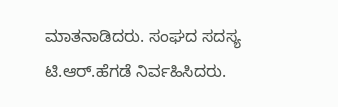ಮಾತನಾಡಿದರು. ಸಂಘದ ಸದಸ್ಯ ಟಿ.ಆರ್.ಹೆಗಡೆ ನಿರ್ವಹಿಸಿದರು.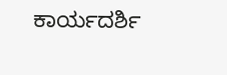ಕಾರ್ಯದರ್ಶಿ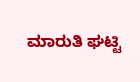ಮಾರುತಿ ಘಟ್ಟಿ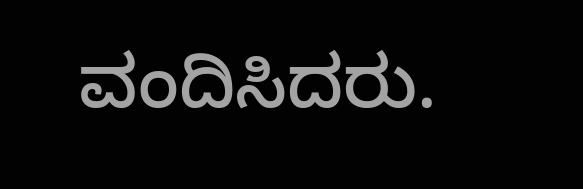ವಂದಿಸಿದರು.